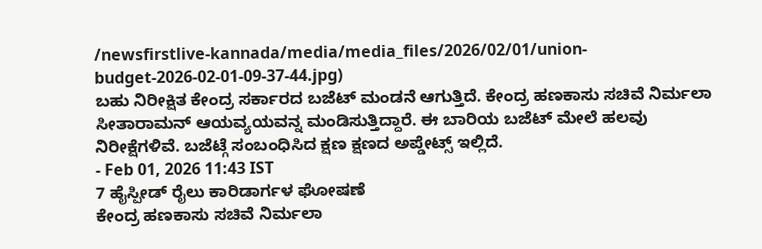/newsfirstlive-kannada/media/media_files/2026/02/01/union-budget-2026-02-01-09-37-44.jpg)
ಬಹು ನಿರೀಕ್ಷಿತ ಕೇಂದ್ರ ಸರ್ಕಾರದ ಬಜೆಟ್ ಮಂಡನೆ ಆಗುತ್ತಿದೆ. ಕೇಂದ್ರ ಹಣಕಾಸು ಸಚಿವೆ ನಿರ್ಮಲಾ ಸೀತಾರಾಮನ್ ಆಯವ್ಯಯವನ್ನ ಮಂಡಿಸುತ್ತಿದ್ದಾರೆ. ಈ ಬಾರಿಯ ಬಜೆಟ್ ಮೇಲೆ ಹಲವು ನಿರೀಕ್ಷೆಗಳಿವೆ. ಬಜೆಟ್ಗೆ ಸಂಬಂಧಿಸಿದ ಕ್ಷಣ ಕ್ಷಣದ ಅಪ್ಡೇಟ್ಸ್ ಇಲ್ಲಿದೆ.
- Feb 01, 2026 11:43 IST
7 ಹೈಸ್ಪೀಡ್ ರೈಲು ಕಾರಿಡಾರ್ಗಳ ಘೋಷಣೆ
ಕೇಂದ್ರ ಹಣಕಾಸು ಸಚಿವೆ ನಿರ್ಮಲಾ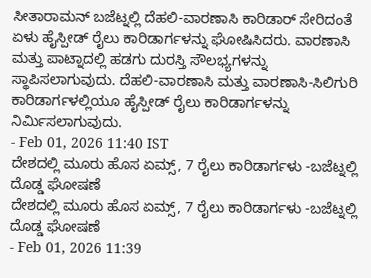ಸೀತಾರಾಮನ್ ಬಜೆಟ್ನಲ್ಲಿ ದೆಹಲಿ-ವಾರಣಾಸಿ ಕಾರಿಡಾರ್ ಸೇರಿದಂತೆ ಏಳು ಹೈಸ್ಪೀಡ್ ರೈಲು ಕಾರಿಡಾರ್ಗಳನ್ನು ಘೋಷಿಸಿದರು. ವಾರಣಾಸಿ ಮತ್ತು ಪಾಟ್ನಾದಲ್ಲಿ ಹಡಗು ದುರಸ್ತಿ ಸೌಲಭ್ಯಗಳನ್ನು ಸ್ಥಾಪಿಸಲಾಗುವುದು. ದೆಹಲಿ-ವಾರಣಾಸಿ ಮತ್ತು ವಾರಣಾಸಿ-ಸಿಲಿಗುರಿ ಕಾರಿಡಾರ್ಗಳಲ್ಲಿಯೂ ಹೈಸ್ಪೀಡ್ ರೈಲು ಕಾರಿಡಾರ್ಗಳನ್ನು ನಿರ್ಮಿಸಲಾಗುವುದು.
- Feb 01, 2026 11:40 IST
ದೇಶದಲ್ಲಿ ಮೂರು ಹೊಸ ಏಮ್ಸ್, 7 ರೈಲು ಕಾರಿಡಾರ್ಗಳು -ಬಜೆಟ್ನಲ್ಲಿ ದೊಡ್ಡ ಘೋಷಣೆ
ದೇಶದಲ್ಲಿ ಮೂರು ಹೊಸ ಏಮ್ಸ್, 7 ರೈಲು ಕಾರಿಡಾರ್ಗಳು -ಬಜೆಟ್ನಲ್ಲಿ ದೊಡ್ಡ ಘೋಷಣೆ
- Feb 01, 2026 11:39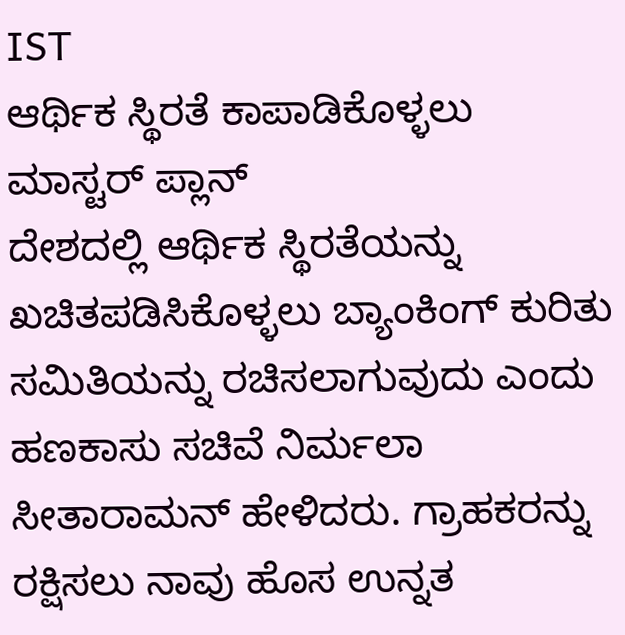IST
ಆರ್ಥಿಕ ಸ್ಥಿರತೆ ಕಾಪಾಡಿಕೊಳ್ಳಲು ಮಾಸ್ಟರ್ ಪ್ಲಾನ್
ದೇಶದಲ್ಲಿ ಆರ್ಥಿಕ ಸ್ಥಿರತೆಯನ್ನು ಖಚಿತಪಡಿಸಿಕೊಳ್ಳಲು ಬ್ಯಾಂಕಿಂಗ್ ಕುರಿತು ಸಮಿತಿಯನ್ನು ರಚಿಸಲಾಗುವುದು ಎಂದು ಹಣಕಾಸು ಸಚಿವೆ ನಿರ್ಮಲಾ ಸೀತಾರಾಮನ್ ಹೇಳಿದರು. ಗ್ರಾಹಕರನ್ನು ರಕ್ಷಿಸಲು ನಾವು ಹೊಸ ಉನ್ನತ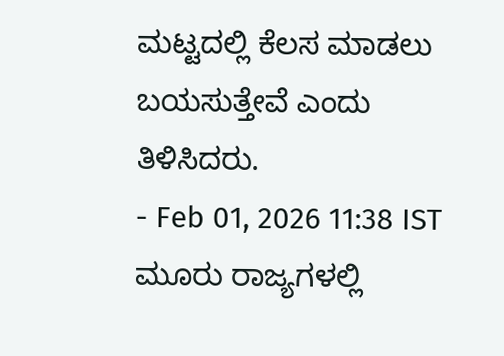ಮಟ್ಟದಲ್ಲಿ ಕೆಲಸ ಮಾಡಲು ಬಯಸುತ್ತೇವೆ ಎಂದು ತಿಳಿಸಿದರು.
- Feb 01, 2026 11:38 IST
ಮೂರು ರಾಜ್ಯಗಳಲ್ಲಿ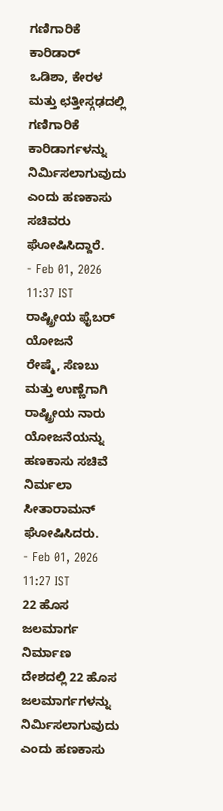ಗಣಿಗಾರಿಕೆ ಕಾರಿಡಾರ್
ಒಡಿಶಾ, ಕೇರಳ ಮತ್ತು ಛತ್ತೀಸ್ಗಢದಲ್ಲಿ ಗಣಿಗಾರಿಕೆ ಕಾರಿಡಾರ್ಗಳನ್ನು ನಿರ್ಮಿಸಲಾಗುವುದು ಎಂದು ಹಣಕಾಸು ಸಚಿವರು ಘೋಷಿಸಿದ್ದಾರೆ.
- Feb 01, 2026 11:37 IST
ರಾಷ್ಟ್ರೀಯ ಫೈಬರ್ ಯೋಜನೆ
ರೇಷ್ಮೆ, ಸೆಣಬು ಮತ್ತು ಉಣ್ಣೆಗಾಗಿ ರಾಷ್ಟ್ರೀಯ ನಾರು ಯೋಜನೆಯನ್ನು ಹಣಕಾಸು ಸಚಿವೆ ನಿರ್ಮಲಾ ಸೀತಾರಾಮನ್ ಘೋಷಿಸಿದರು.
- Feb 01, 2026 11:27 IST
22 ಹೊಸ ಜಲಮಾರ್ಗ ನಿರ್ಮಾಣ
ದೇಶದಲ್ಲಿ 22 ಹೊಸ ಜಲಮಾರ್ಗಗಳನ್ನು ನಿರ್ಮಿಸಲಾಗುವುದು ಎಂದು ಹಣಕಾಸು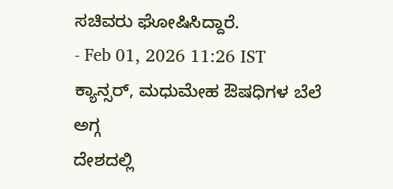ಸಚಿವರು ಘೋಷಿಸಿದ್ದಾರೆ.
- Feb 01, 2026 11:26 IST
ಕ್ಯಾನ್ಸರ್, ಮಧುಮೇಹ ಔಷಧಿಗಳ ಬೆಲೆ ಅಗ್ಗ
ದೇಶದಲ್ಲಿ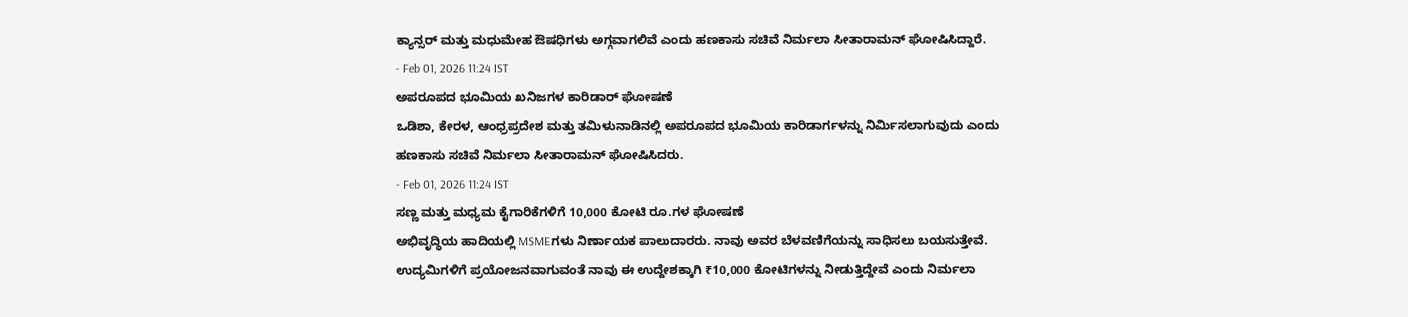ಕ್ಯಾನ್ಸರ್ ಮತ್ತು ಮಧುಮೇಹ ಔಷಧಿಗಳು ಅಗ್ಗವಾಗಲಿವೆ ಎಂದು ಹಣಕಾಸು ಸಚಿವೆ ನಿರ್ಮಲಾ ಸೀತಾರಾಮನ್ ಘೋಷಿಸಿದ್ದಾರೆ.
- Feb 01, 2026 11:24 IST
ಅಪರೂಪದ ಭೂಮಿಯ ಖನಿಜಗಳ ಕಾರಿಡಾರ್ ಘೋಷಣೆ
ಒಡಿಶಾ, ಕೇರಳ, ಆಂಧ್ರಪ್ರದೇಶ ಮತ್ತು ತಮಿಳುನಾಡಿನಲ್ಲಿ ಅಪರೂಪದ ಭೂಮಿಯ ಕಾರಿಡಾರ್ಗಳನ್ನು ನಿರ್ಮಿಸಲಾಗುವುದು ಎಂದು ಹಣಕಾಸು ಸಚಿವೆ ನಿರ್ಮಲಾ ಸೀತಾರಾಮನ್ ಘೋಷಿಸಿದರು.
- Feb 01, 2026 11:24 IST
ಸಣ್ಣ ಮತ್ತು ಮಧ್ಯಮ ಕೈಗಾರಿಕೆಗಳಿಗೆ 10,000 ಕೋಟಿ ರೂ.ಗಳ ಘೋಷಣೆ
ಅಭಿವೃದ್ಧಿಯ ಹಾದಿಯಲ್ಲಿ MSMEಗಳು ನಿರ್ಣಾಯಕ ಪಾಲುದಾರರು. ನಾವು ಅವರ ಬೆಳವಣಿಗೆಯನ್ನು ಸಾಧಿಸಲು ಬಯಸುತ್ತೇವೆ. ಉದ್ಯಮಿಗಳಿಗೆ ಪ್ರಯೋಜನವಾಗುವಂತೆ ನಾವು ಈ ಉದ್ದೇಶಕ್ಕಾಗಿ ₹10,000 ಕೋಟಿಗಳನ್ನು ನೀಡುತ್ತಿದ್ದೇವೆ ಎಂದು ನಿರ್ಮಲಾ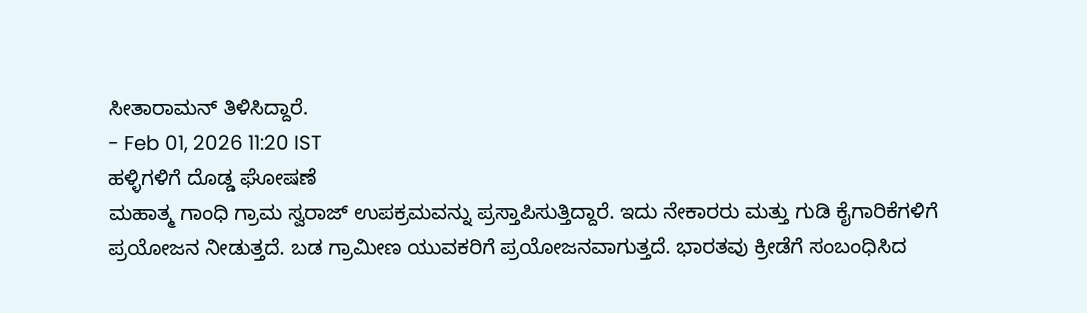ಸೀತಾರಾಮನ್ ತಿಳಿಸಿದ್ದಾರೆ.
- Feb 01, 2026 11:20 IST
ಹಳ್ಳಿಗಳಿಗೆ ದೊಡ್ಡ ಘೋಷಣೆ
ಮಹಾತ್ಮ ಗಾಂಧಿ ಗ್ರಾಮ ಸ್ವರಾಜ್ ಉಪಕ್ರಮವನ್ನು ಪ್ರಸ್ತಾಪಿಸುತ್ತಿದ್ದಾರೆ. ಇದು ನೇಕಾರರು ಮತ್ತು ಗುಡಿ ಕೈಗಾರಿಕೆಗಳಿಗೆ ಪ್ರಯೋಜನ ನೀಡುತ್ತದೆ. ಬಡ ಗ್ರಾಮೀಣ ಯುವಕರಿಗೆ ಪ್ರಯೋಜನವಾಗುತ್ತದೆ. ಭಾರತವು ಕ್ರೀಡೆಗೆ ಸಂಬಂಧಿಸಿದ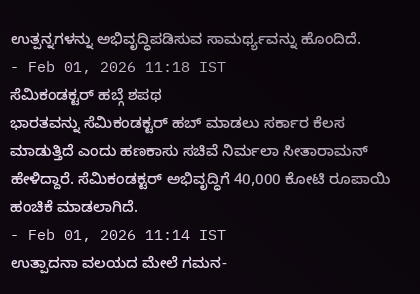ಉತ್ಪನ್ನಗಳನ್ನು ಅಭಿವೃದ್ಧಿಪಡಿಸುವ ಸಾಮರ್ಥ್ಯವನ್ನು ಹೊಂದಿದೆ.
- Feb 01, 2026 11:18 IST
ಸೆಮಿಕಂಡಕ್ಟರ್ ಹಬ್ಗೆ ಶಪಥ
ಭಾರತವನ್ನು ಸೆಮಿಕಂಡಕ್ಟರ್ ಹಬ್ ಮಾಡಲು ಸರ್ಕಾರ ಕೆಲಸ ಮಾಡುತ್ತಿದೆ ಎಂದು ಹಣಕಾಸು ಸಚಿವೆ ನಿರ್ಮಲಾ ಸೀತಾರಾಮನ್ ಹೇಳಿದ್ದಾರೆ. ಸೆಮಿಕಂಡಕ್ಟರ್ ಅಭಿವೃದ್ಧಿಗೆ 40,000 ಕೋಟಿ ರೂಪಾಯಿ ಹಂಚಿಕೆ ಮಾಡಲಾಗಿದೆ.
- Feb 01, 2026 11:14 IST
ಉತ್ಪಾದನಾ ವಲಯದ ಮೇಲೆ ಗಮನ-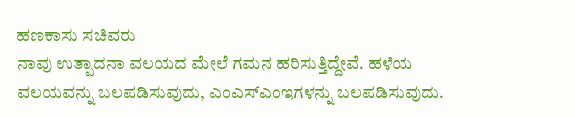ಹಣಕಾಸು ಸಚಿವರು
ನಾವು ಉತ್ಪಾದನಾ ವಲಯದ ಮೇಲೆ ಗಮನ ಹರಿಸುತ್ತಿದ್ದೇವೆ. ಹಳೆಯ ವಲಯವನ್ನು ಬಲಪಡಿಸುವುದು, ಎಂಎಸ್ಎಂಇಗಳನ್ನು ಬಲಪಡಿಸುವುದು.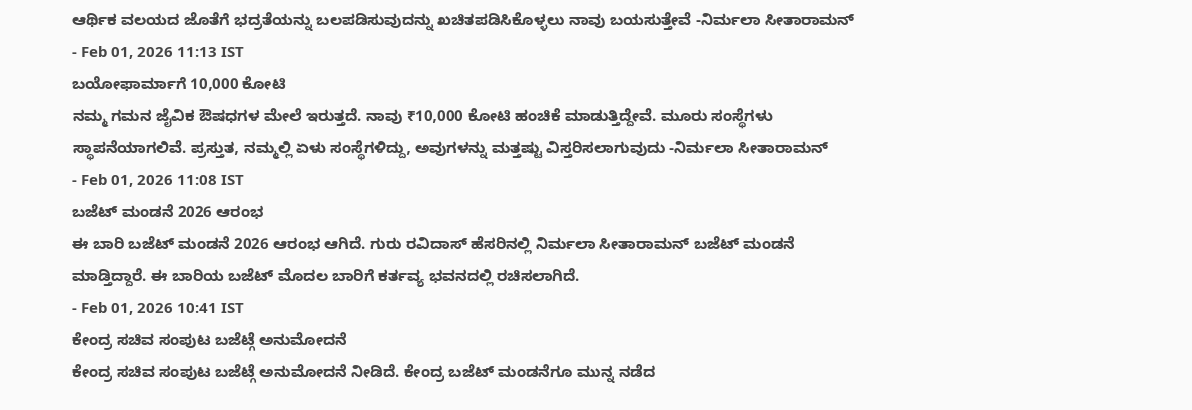ಆರ್ಥಿಕ ವಲಯದ ಜೊತೆಗೆ ಭದ್ರತೆಯನ್ನು ಬಲಪಡಿಸುವುದನ್ನು ಖಚಿತಪಡಿಸಿಕೊಳ್ಳಲು ನಾವು ಬಯಸುತ್ತೇವೆ -ನಿರ್ಮಲಾ ಸೀತಾರಾಮನ್
- Feb 01, 2026 11:13 IST
ಬಯೋಫಾರ್ಮಾಗೆ 10,000 ಕೋಟಿ
ನಮ್ಮ ಗಮನ ಜೈವಿಕ ಔಷಧಗಳ ಮೇಲೆ ಇರುತ್ತದೆ. ನಾವು ₹10,000 ಕೋಟಿ ಹಂಚಿಕೆ ಮಾಡುತ್ತಿದ್ದೇವೆ. ಮೂರು ಸಂಸ್ಥೆಗಳು ಸ್ಥಾಪನೆಯಾಗಲಿವೆ. ಪ್ರಸ್ತುತ, ನಮ್ಮಲ್ಲಿ ಏಳು ಸಂಸ್ಥೆಗಳಿದ್ದು, ಅವುಗಳನ್ನು ಮತ್ತಷ್ಟು ವಿಸ್ತರಿಸಲಾಗುವುದು -ನಿರ್ಮಲಾ ಸೀತಾರಾಮನ್
- Feb 01, 2026 11:08 IST
ಬಜೆಟ್ ಮಂಡನೆ 2026 ಆರಂಭ
ಈ ಬಾರಿ ಬಜೆಟ್ ಮಂಡನೆ 2026 ಆರಂಭ ಆಗಿದೆ. ಗುರು ರವಿದಾಸ್ ಹೆಸರಿನಲ್ಲಿ ನಿರ್ಮಲಾ ಸೀತಾರಾಮನ್ ಬಜೆಟ್ ಮಂಡನೆ ಮಾಡ್ತಿದ್ದಾರೆ. ಈ ಬಾರಿಯ ಬಜೆಟ್ ಮೊದಲ ಬಾರಿಗೆ ಕರ್ತವ್ಯ ಭವನದಲ್ಲಿ ರಚಿಸಲಾಗಿದೆ.
- Feb 01, 2026 10:41 IST
ಕೇಂದ್ರ ಸಚಿವ ಸಂಪುಟ ಬಜೆಟ್ಗೆ ಅನುಮೋದನೆ
ಕೇಂದ್ರ ಸಚಿವ ಸಂಪುಟ ಬಜೆಟ್ಗೆ ಅನುಮೋದನೆ ನೀಡಿದೆ. ಕೇಂದ್ರ ಬಜೆಟ್ ಮಂಡನೆಗೂ ಮುನ್ನ ನಡೆದ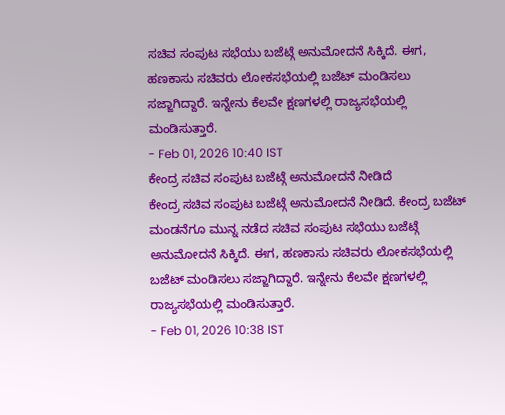ಸಚಿವ ಸಂಪುಟ ಸಭೆಯು ಬಜೆಟ್ಗೆ ಅನುಮೋದನೆ ಸಿಕ್ಕಿದೆ. ಈಗ, ಹಣಕಾಸು ಸಚಿವರು ಲೋಕಸಭೆಯಲ್ಲಿ ಬಜೆಟ್ ಮಂಡಿಸಲು ಸಜ್ಜಾಗಿದ್ದಾರೆ. ಇನ್ನೇನು ಕೆಲವೇ ಕ್ಷಣಗಳಲ್ಲಿ ರಾಜ್ಯಸಭೆಯಲ್ಲಿ ಮಂಡಿಸುತ್ತಾರೆ.
- Feb 01, 2026 10:40 IST
ಕೇಂದ್ರ ಸಚಿವ ಸಂಪುಟ ಬಜೆಟ್ಗೆ ಅನುಮೋದನೆ ನೀಡಿದೆ
ಕೇಂದ್ರ ಸಚಿವ ಸಂಪುಟ ಬಜೆಟ್ಗೆ ಅನುಮೋದನೆ ನೀಡಿದೆ. ಕೇಂದ್ರ ಬಜೆಟ್ ಮಂಡನೆಗೂ ಮುನ್ನ ನಡೆದ ಸಚಿವ ಸಂಪುಟ ಸಭೆಯು ಬಜೆಟ್ಗೆ ಅನುಮೋದನೆ ಸಿಕ್ಕಿದೆ. ಈಗ, ಹಣಕಾಸು ಸಚಿವರು ಲೋಕಸಭೆಯಲ್ಲಿ ಬಜೆಟ್ ಮಂಡಿಸಲು ಸಜ್ಜಾಗಿದ್ದಾರೆ. ಇನ್ನೇನು ಕೆಲವೇ ಕ್ಷಣಗಳಲ್ಲಿ ರಾಜ್ಯಸಭೆಯಲ್ಲಿ ಮಂಡಿಸುತ್ತಾರೆ.
- Feb 01, 2026 10:38 IST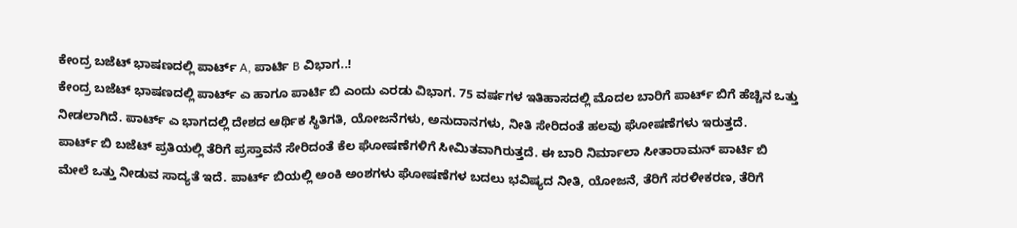ಕೇಂದ್ರ ಬಜೆಟ್ ಭಾಷಣದಲ್ಲಿ ಪಾರ್ಟ್ A, ಪಾರ್ಟಿ B ವಿಭಾಗ..!
ಕೇಂದ್ರ ಬಜೆಟ್ ಭಾಷಣದಲ್ಲಿ ಪಾರ್ಟ್ ಎ ಹಾಗೂ ಪಾರ್ಟಿ ಬಿ ಎಂದು ಎರಡು ವಿಭಾಗ. 75 ವರ್ಷಗಳ ಇತಿಹಾಸದಲ್ಲಿ ಮೊದಲ ಬಾರಿಗೆ ಪಾರ್ಟ್ ಬಿಗೆ ಹೆಚ್ಚಿನ ಒತ್ತು ನೀಡಲಾಗಿದೆ. ಪಾರ್ಟ್ ಎ ಭಾಗದಲ್ಲಿ ದೇಶದ ಆರ್ಥಿಕ ಸ್ಥಿತಿಗತಿ, ಯೋಜನೆಗಳು, ಅನುದಾನಗಳು, ನೀತಿ ಸೇರಿದಂತೆ ಹಲವು ಘೋಷಣೆಗಳು ಇರುತ್ತದೆ.
ಪಾರ್ಟ್ ಬಿ ಬಜೆಟ್ ಪ್ರತಿಯಲ್ಲಿ ತೆರಿಗೆ ಪ್ರಸ್ತಾವನೆ ಸೇರಿದಂತೆ ಕೆಲ ಘೋಷಣೆಗಳಿಗೆ ಸೀಮಿತವಾಗಿರುತ್ತದೆ. ಈ ಬಾರಿ ನಿರ್ಮಾಲಾ ಸೀತಾರಾಮನ್ ಪಾರ್ಟಿ ಬಿ ಮೇಲೆ ಒತ್ತು ನೀಡುವ ಸಾದ್ಯತೆ ಇದೆ. ಪಾರ್ಟ್ ಬಿಯಲ್ಲಿ ಅಂಕಿ ಅಂಶಗಳು ಘೋಷಣೆಗಳ ಬದಲು ಭವಿಷ್ಯದ ನೀತಿ, ಯೋಜನೆ, ತೆರಿಗೆ ಸರಳೀಕರಣ, ತೆರಿಗೆ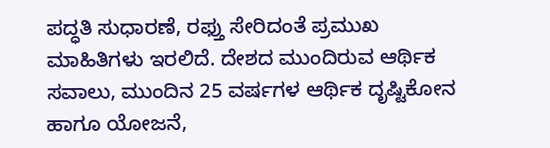ಪದ್ಧತಿ ಸುಧಾರಣೆ, ರಫ್ತು ಸೇರಿದಂತೆ ಪ್ರಮುಖ ಮಾಹಿತಿಗಳು ಇರಲಿದೆ. ದೇಶದ ಮುಂದಿರುವ ಆರ್ಥಿಕ ಸವಾಲು, ಮುಂದಿನ 25 ವರ್ಷಗಳ ಆರ್ಥಿಕ ದೃಷ್ಟಿಕೋನ ಹಾಗೂ ಯೋಜನೆ,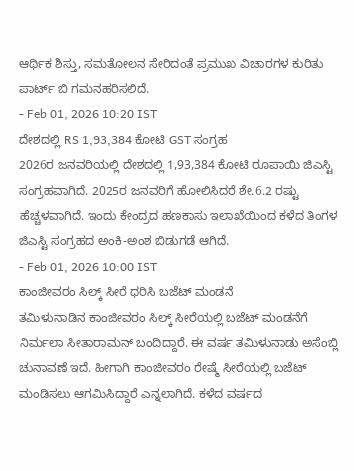ಆರ್ಥಿಕ ಶಿಸ್ತು, ಸಮತೋಲನ ಸೇರಿದಂತೆ ಪ್ರಮುಖ ವಿಚಾರಗಳ ಕುರಿತು ಪಾರ್ಟ್ ಬಿ ಗಮನಹರಿಸಲಿದೆ.
- Feb 01, 2026 10:20 IST
ದೇಶದಲ್ಲಿ RS 1,93,384 ಕೋಟಿ GST ಸಂಗ್ರಹ
2026ರ ಜನವರಿಯಲ್ಲಿ ದೇಶದಲ್ಲಿ 1,93,384 ಕೋಟಿ ರೂಪಾಯಿ ಜಿಎಸ್ಟಿ ಸಂಗ್ರಹವಾಗಿದೆ. 2025ರ ಜನವರಿಗೆ ಹೋಲಿಸಿದರೆ ಶೇ.6.2 ರಷ್ಟು ಹೆಚ್ಚಳವಾಗಿದೆ. ಇಂದು ಕೇಂದ್ರದ ಹಣಕಾಸು ಇಲಾಖೆಯಿಂದ ಕಳೆದ ತಿಂಗಳ ಜಿಎಸ್ಟಿ ಸಂಗ್ರಹದ ಅಂಕಿ-ಅಂಶ ಬಿಡುಗಡೆ ಆಗಿದೆ.
- Feb 01, 2026 10:00 IST
ಕಾಂಜೀವರಂ ಸಿಲ್ಕ್ ಸೀರೆ ಧರಿಸಿ ಬಜೆಟ್ ಮಂಡನೆ
ತಮಿಳುನಾಡಿನ ಕಾಂಜೀವರಂ ಸಿಲ್ಕ್ ಸೀರೆಯಲ್ಲಿ ಬಜೆಟ್ ಮಂಡನೆಗೆ ನಿರ್ಮಲಾ ಸೀತಾರಾಮನ್ ಬಂದಿದ್ದಾರೆ. ಈ ವರ್ಷ ತಮಿಳುನಾಡು ಅಸೆಂಬ್ಲಿ ಚುನಾವಣೆ ಇದೆ. ಹೀಗಾಗಿ ಕಾಂಜೀವರಂ ರೇಷ್ಮೆ ಸೀರೆಯಲ್ಲಿ ಬಜೆಟ್ ಮಂಡಿಸಲು ಆಗಮಿಸಿದ್ದಾರೆ ಎನ್ನಲಾಗಿದೆ. ಕಳೆದ ವರ್ಷದ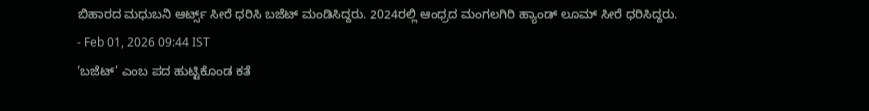ಬಿಹಾರದ ಮಧುಬನಿ ಆರ್ಟ್ಸ್ ಸೀರೆ ಧರಿಸಿ ಬಜೆಟ್ ಮಂಡಿಸಿದ್ದರು. 2024ರಲ್ಲಿ ಆಂಧ್ರದ ಮಂಗಲಗಿರಿ ಹ್ಯಾಂಡ್ ಲೂಮ್ ಸೀರೆ ಧರಿಸಿದ್ದರು.
- Feb 01, 2026 09:44 IST
‘ಬಜೆಟ್’ ಎಂಬ ಪದ ಹುಟ್ಟಿಕೊಂಡ ಕತೆ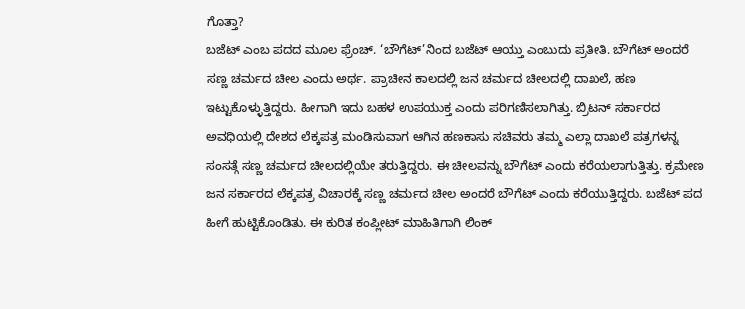ಗೊತ್ತಾ?
ಬಜೆಟ್ ಎಂಬ ಪದದ ಮೂಲ ಫ್ರೆಂಚ್. ‘ಬೌಗೆಟ್’ನಿಂದ ಬಜೆಟ್ ಆಯ್ತು ಎಂಬುದು ಪ್ರತೀತಿ. ಬೌಗೆಟ್ ಅಂದರೆ ಸಣ್ಣ ಚರ್ಮದ ಚೀಲ ಎಂದು ಅರ್ಥ. ಪ್ರಾಚೀನ ಕಾಲದಲ್ಲಿ ಜನ ಚರ್ಮದ ಚೀಲದಲ್ಲಿ ದಾಖಲೆ, ಹಣ ಇಟ್ಟುಕೊಳ್ಳುತ್ತಿದ್ದರು. ಹೀಗಾಗಿ ಇದು ಬಹಳ ಉಪಯುಕ್ತ ಎಂದು ಪರಿಗಣಿಸಲಾಗಿತ್ತು. ಬ್ರಿಟನ್ ಸರ್ಕಾರದ ಅವಧಿಯಲ್ಲಿ ದೇಶದ ಲೆಕ್ಕಪತ್ರ ಮಂಡಿಸುವಾಗ ಆಗಿನ ಹಣಕಾಸು ಸಚಿವರು ತಮ್ಮ ಎಲ್ಲಾ ದಾಖಲೆ ಪತ್ರಗಳನ್ನ ಸಂಸತ್ಗೆ ಸಣ್ಣ ಚರ್ಮದ ಚೀಲದಲ್ಲಿಯೇ ತರುತ್ತಿದ್ದರು. ಈ ಚೀಲವನ್ನು ಬೌಗೆಟ್ ಎಂದು ಕರೆಯಲಾಗುತ್ತಿತ್ತು. ಕ್ರಮೇಣ ಜನ ಸರ್ಕಾರದ ಲೆಕ್ಕಪತ್ರ ವಿಚಾರಕ್ಕೆ ಸಣ್ಣ ಚರ್ಮದ ಚೀಲ ಅಂದರೆ ಬೌಗೆಟ್ ಎಂದು ಕರೆಯುತ್ತಿದ್ದರು. ಬಜೆಟ್ ಪದ ಹೀಗೆ ಹುಟ್ಟಿಕೊಂಡಿತು. ಈ ಕುರಿತ ಕಂಪ್ಲೀಟ್ ಮಾಹಿತಿಗಾಗಿ ಲಿಂಕ್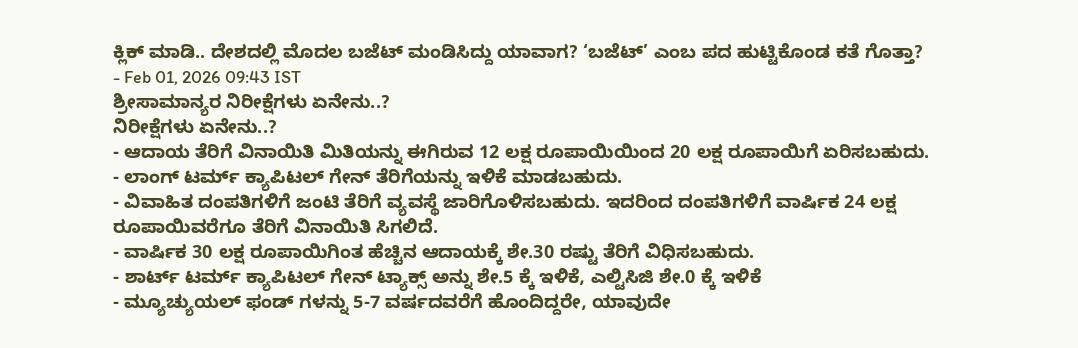ಕ್ಲಿಕ್ ಮಾಡಿ.. ದೇಶದಲ್ಲಿ ಮೊದಲ ಬಜೆಟ್ ಮಂಡಿಸಿದ್ದು ಯಾವಾಗ? ‘ಬಜೆಟ್’ ಎಂಬ ಪದ ಹುಟ್ಟಿಕೊಂಡ ಕತೆ ಗೊತ್ತಾ?
- Feb 01, 2026 09:43 IST
ಶ್ರೀಸಾಮಾನ್ಯರ ನಿರೀಕ್ಷೆಗಳು ಏನೇನು..?
ನಿರೀಕ್ಷೆಗಳು ಏನೇನು..?
- ಆದಾಯ ತೆರಿಗೆ ವಿನಾಯಿತಿ ಮಿತಿಯನ್ನು ಈಗಿರುವ 12 ಲಕ್ಷ ರೂಪಾಯಿಯಿಂದ 20 ಲಕ್ಷ ರೂಪಾಯಿಗೆ ಏರಿಸಬಹುದು.
- ಲಾಂಗ್ ಟರ್ಮ್ ಕ್ಯಾಪಿಟಲ್ ಗೇನ್ ತೆರಿಗೆಯನ್ನು ಇಳಿಕೆ ಮಾಡಬಹುದು.
- ವಿವಾಹಿತ ದಂಪತಿಗಳಿಗೆ ಜಂಟಿ ತೆರಿಗೆ ವ್ಯವಸ್ಥೆ ಜಾರಿಗೊಳಿಸಬಹುದು. ಇದರಿಂದ ದಂಪತಿಗಳಿಗೆ ವಾರ್ಷಿಕ 24 ಲಕ್ಷ ರೂಪಾಯಿವರೆಗೂ ತೆರಿಗೆ ವಿನಾಯಿತಿ ಸಿಗಲಿದೆ.
- ವಾರ್ಷಿಕ 30 ಲಕ್ಷ ರೂಪಾಯಿಗಿಂತ ಹೆಚ್ಚಿನ ಆದಾಯಕ್ಕೆ ಶೇ.30 ರಷ್ಟು ತೆರಿಗೆ ವಿಧಿಸಬಹುದು.
- ಶಾರ್ಟ್ ಟರ್ಮ್ ಕ್ಯಾಪಿಟಲ್ ಗೇನ್ ಟ್ಯಾಕ್ಸ್ ಅನ್ನು ಶೇ.5 ಕ್ಕೆ ಇಳಿಕೆ, ಎಲ್ಟಿಸಿಜಿ ಶೇ.0 ಕ್ಕೆ ಇಳಿಕೆ
- ಮ್ಯೂಚ್ಯುಯಲ್ ಫಂಡ್ ಗಳನ್ನು 5-7 ವರ್ಷದವರೆಗೆ ಹೊಂದಿದ್ದರೇ, ಯಾವುದೇ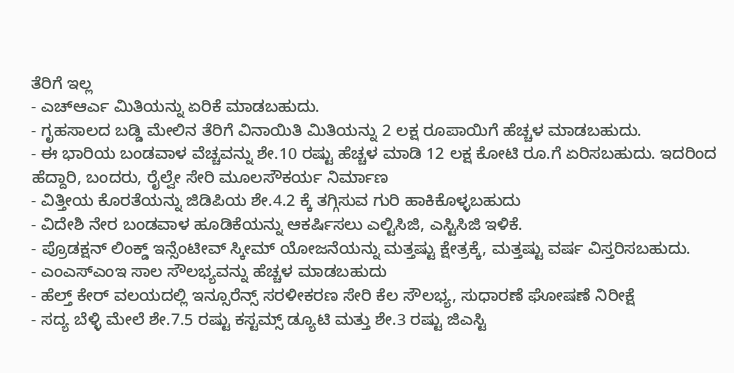ತೆರಿಗೆ ಇಲ್ಲ
- ಎಚ್ಆರ್ಎ ಮಿತಿಯನ್ನು ಏರಿಕೆ ಮಾಡಬಹುದು.
- ಗೃಹಸಾಲದ ಬಡ್ಡಿ ಮೇಲಿನ ತೆರಿಗೆ ವಿನಾಯಿತಿ ಮಿತಿಯನ್ನು 2 ಲಕ್ಷ ರೂಪಾಯಿಗೆ ಹೆಚ್ಚಳ ಮಾಡಬಹುದು.
- ಈ ಭಾರಿಯ ಬಂಡವಾಳ ವೆಚ್ಚವನ್ನು ಶೇ.10 ರಷ್ಟು ಹೆಚ್ಚಳ ಮಾಡಿ 12 ಲಕ್ಷ ಕೋಟಿ ರೂ.ಗೆ ಏರಿಸಬಹುದು. ಇದರಿಂದ ಹೆದ್ದಾರಿ, ಬಂದರು, ರೈಲ್ವೇ ಸೇರಿ ಮೂಲಸೌಕರ್ಯ ನಿರ್ಮಾಣ
- ವಿತ್ತೀಯ ಕೊರತೆಯನ್ನು ಜಿಡಿಪಿಯ ಶೇ.4.2 ಕ್ಕೆ ತಗ್ಗಿಸುವ ಗುರಿ ಹಾಕಿಕೊಳ್ಳಬಹುದು
- ವಿದೇಶಿ ನೇರ ಬಂಡವಾಳ ಹೂಡಿಕೆಯನ್ನು ಆಕರ್ಷಿಸಲು ಎಲ್ಟಿಸಿಜಿ, ಎಸ್ಟಿಸಿಜಿ ಇಳಿಕೆ.
- ಪ್ರೊಡಕ್ಷನ್ ಲಿಂಕ್ಡ್ ಇನ್ಸೆಂಟೀವ್ ಸ್ಕೀಮ್ ಯೋಜನೆಯನ್ನು ಮತ್ತಷ್ಟು ಕ್ಷೇತ್ರಕ್ಕೆ, ಮತ್ತಷ್ಟು ವರ್ಷ ವಿಸ್ತರಿಸಬಹುದು.
- ಎಂಎಸ್ಎಂಇ ಸಾಲ ಸೌಲಭ್ಯವನ್ನು ಹೆಚ್ಚಳ ಮಾಡಬಹುದು
- ಹೆಲ್ತ್ ಕೇರ್ ವಲಯದಲ್ಲಿ ಇನ್ಸೂರೆನ್ಸ್ ಸರಳೀಕರಣ ಸೇರಿ ಕೆಲ ಸೌಲಭ್ಯ, ಸುಧಾರಣೆ ಘೋಷಣೆ ನಿರೀಕ್ಷೆ
- ಸದ್ಯ ಬೆಳ್ಳಿ ಮೇಲೆ ಶೇ.7.5 ರಷ್ಟು ಕಸ್ಟಮ್ಸ್ ಡ್ಯೂಟಿ ಮತ್ತು ಶೇ.3 ರಷ್ಟು ಜಿಎಸ್ಟಿ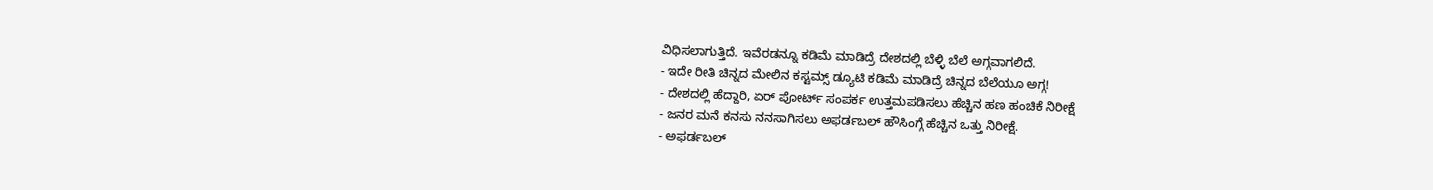ವಿಧಿಸಲಾಗುತ್ತಿದೆ. ಇವೆರಡನ್ನೂ ಕಡಿಮೆ ಮಾಡಿದ್ರೆ ದೇಶದಲ್ಲಿ ಬೆಳ್ಳಿ ಬೆಲೆ ಅಗ್ಗವಾಗಲಿದೆ.
- ಇದೇ ರೀತಿ ಚಿನ್ನದ ಮೇಲಿನ ಕಸ್ಟಮ್ಸ್ ಡ್ಯೂಟಿ ಕಡಿಮೆ ಮಾಡಿದ್ರೆ ಚಿನ್ನದ ಬೆಲೆಯೂ ಅಗ್ಗ!
- ದೇಶದಲ್ಲಿ ಹೆದ್ದಾರಿ, ಏರ್ ಪೋರ್ಟ್ ಸಂಪರ್ಕ ಉತ್ತಮಪಡಿಸಲು ಹೆಚ್ಚಿನ ಹಣ ಹಂಚಿಕೆ ನಿರೀಕ್ಷೆ
- ಜನರ ಮನೆ ಕನಸು ನನಸಾಗಿಸಲು ಅಫರ್ಡಬಲ್ ಹೌಸಿಂಗ್ಗೆ ಹೆಚ್ಚಿನ ಒತ್ತು ನಿರೀಕ್ಷೆ.
- ಅಫರ್ಡಬಲ್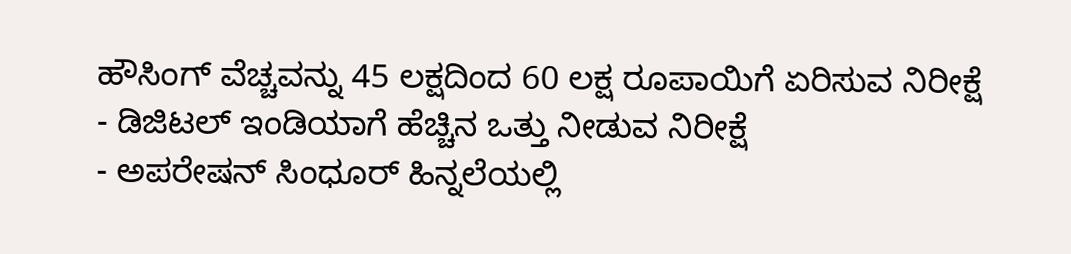ಹೌಸಿಂಗ್ ವೆಚ್ಚವನ್ನು 45 ಲಕ್ಷದಿಂದ 60 ಲಕ್ಷ ರೂಪಾಯಿಗೆ ಏರಿಸುವ ನಿರೀಕ್ಷೆ
- ಡಿಜಿಟಲ್ ಇಂಡಿಯಾಗೆ ಹೆಚ್ಚಿನ ಒತ್ತು ನೀಡುವ ನಿರೀಕ್ಷೆ
- ಅಪರೇಷನ್ ಸಿಂಧೂರ್ ಹಿನ್ನಲೆಯಲ್ಲಿ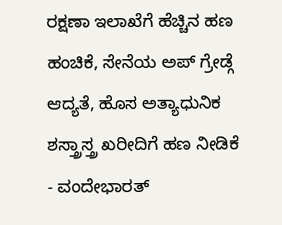ರಕ್ಷಣಾ ಇಲಾಖೆಗೆ ಹೆಚ್ಚಿನ ಹಣ ಹಂಚಿಕೆ, ಸೇನೆಯ ಅಪ್ ಗ್ರೇಡ್ಗೆ ಆದ್ಯತೆ, ಹೊಸ ಅತ್ಯಾಧುನಿಕ ಶಸ್ತ್ರಾಸ್ತ್ರ ಖರೀದಿಗೆ ಹಣ ನೀಡಿಕೆ
- ವಂದೇಭಾರತ್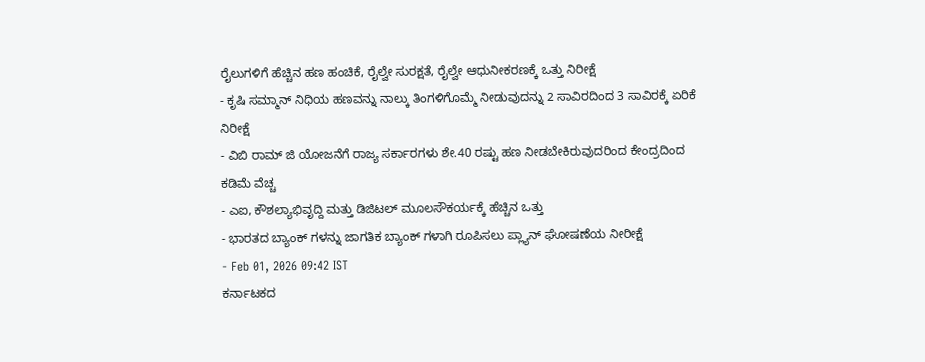ರೈಲುಗಳಿಗೆ ಹೆಚ್ಚಿನ ಹಣ ಹಂಚಿಕೆ, ರೈಲ್ವೇ ಸುರಕ್ಷತೆ, ರೈಲ್ವೇ ಆಧುನೀಕರಣಕ್ಕೆ ಒತ್ತು ನಿರೀಕ್ಷೆ
- ಕೃಷಿ ಸಮ್ಮಾನ್ ನಿಧಿಯ ಹಣವನ್ನು ನಾಲ್ಕು ತಿಂಗಳಿಗೊಮ್ಮೆ ನೀಡುವುದನ್ನು 2 ಸಾವಿರದಿಂದ 3 ಸಾವಿರಕ್ಕೆ ಏರಿಕೆ ನಿರೀಕ್ಷೆ
- ವಿಬಿ ರಾಮ್ ಜಿ ಯೋಜನೆಗೆ ರಾಜ್ಯ ಸರ್ಕಾರಗಳು ಶೇ.40 ರಷ್ಟು ಹಣ ನೀಡಬೇಕಿರುವುದರಿಂದ ಕೇಂದ್ರದಿಂದ ಕಡಿಮೆ ವೆಚ್ಚ
- ಎಐ, ಕೌಶಲ್ಯಾಭಿವೃದ್ದಿ ಮತ್ತು ಡಿಜಿಟಲ್ ಮೂಲಸೌಕರ್ಯಕ್ಕೆ ಹೆಚ್ಚಿನ ಒತ್ತು
- ಭಾರತದ ಬ್ಯಾಂಕ್ ಗಳನ್ನು ಜಾಗತಿಕ ಬ್ಯಾಂಕ್ ಗಳಾಗಿ ರೂಪಿಸಲು ಪ್ಲ್ಯಾನ್ ಘೋಷಣೆಯ ನೀರೀಕ್ಷೆ
- Feb 01, 2026 09:42 IST
ಕರ್ನಾಟಕದ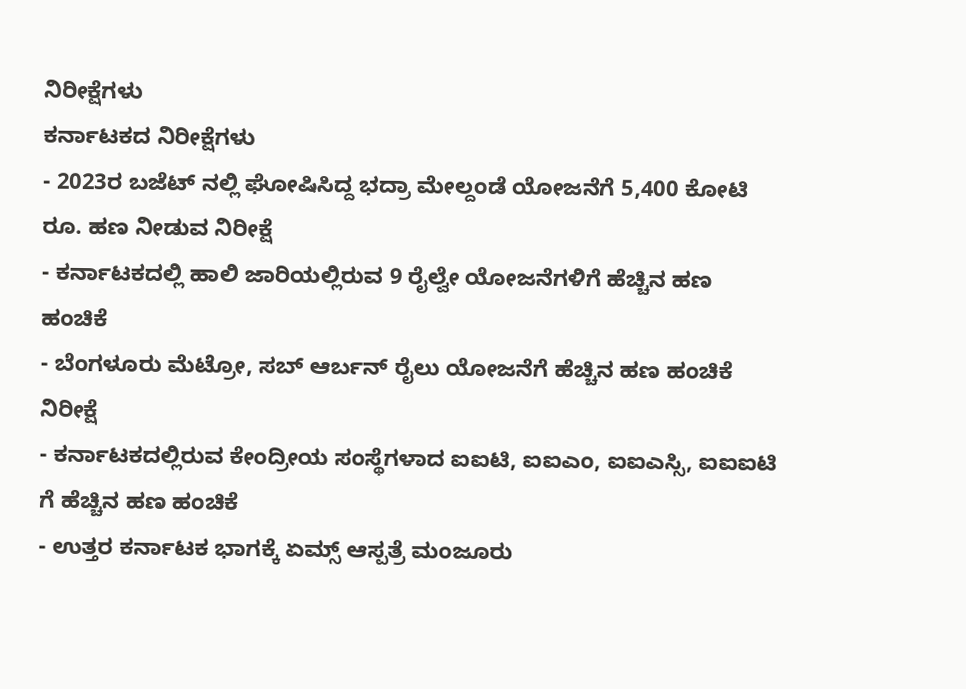ನಿರೀಕ್ಷೆಗಳು
ಕರ್ನಾಟಕದ ನಿರೀಕ್ಷೆಗಳು
- 2023ರ ಬಜೆಟ್ ನಲ್ಲಿ ಘೋಷಿಸಿದ್ದ ಭದ್ರಾ ಮೇಲ್ದಂಡೆ ಯೋಜನೆಗೆ 5,400 ಕೋಟಿ ರೂ. ಹಣ ನೀಡುವ ನಿರೀಕ್ಷೆ
- ಕರ್ನಾಟಕದಲ್ಲಿ ಹಾಲಿ ಜಾರಿಯಲ್ಲಿರುವ 9 ರೈಲ್ವೇ ಯೋಜನೆಗಳಿಗೆ ಹೆಚ್ಚಿನ ಹಣ ಹಂಚಿಕೆ
- ಬೆಂಗಳೂರು ಮೆಟ್ರೋ, ಸಬ್ ಆರ್ಬನ್ ರೈಲು ಯೋಜನೆಗೆ ಹೆಚ್ಚಿನ ಹಣ ಹಂಚಿಕೆ ನಿರೀಕ್ಷೆ
- ಕರ್ನಾಟಕದಲ್ಲಿರುವ ಕೇಂದ್ರೀಯ ಸಂಸ್ಥೆಗಳಾದ ಐಐಟಿ, ಐಐಎಂ, ಐಐಎಸ್ಸಿ, ಐಐಐಟಿ ಗೆ ಹೆಚ್ಚಿನ ಹಣ ಹಂಚಿಕೆ
- ಉತ್ತರ ಕರ್ನಾಟಕ ಭಾಗಕ್ಕೆ ಏಮ್ಸ್ ಆಸ್ಪತ್ರೆ ಮಂಜೂರು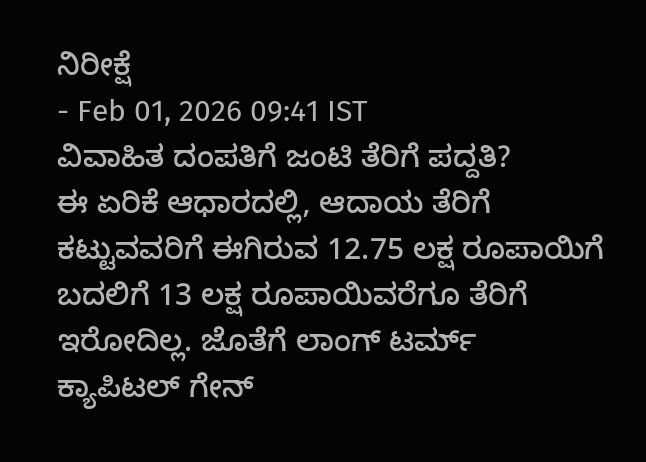ನಿರೀಕ್ಷೆ
- Feb 01, 2026 09:41 IST
ವಿವಾಹಿತ ದಂಪತಿಗೆ ಜಂಟಿ ತೆರಿಗೆ ಪದ್ದತಿ?
ಈ ಏರಿಕೆ ಆಧಾರದಲ್ಲಿ, ಆದಾಯ ತೆರಿಗೆ ಕಟ್ಟುವವರಿಗೆ ಈಗಿರುವ 12.75 ಲಕ್ಷ ರೂಪಾಯಿಗೆ ಬದಲಿಗೆ 13 ಲಕ್ಷ ರೂಪಾಯಿವರೆಗೂ ತೆರಿಗೆ ಇರೋದಿಲ್ಲ. ಜೊತೆಗೆ ಲಾಂಗ್ ಟರ್ಮ್ ಕ್ಯಾಪಿಟಲ್ ಗೇನ್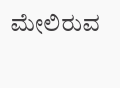ಮೇಲಿರುವ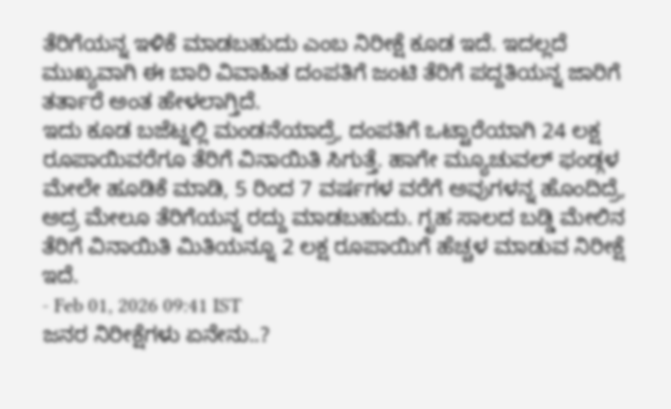ತೆರಿಗೆಯನ್ನ ಇಳಿಕೆ ಮಾಡಬಹುದು ಎಂಬ ನಿರೀಕ್ಷೆ ಕೂಡ ಇದೆ. ಇದಲ್ಲದೆ ಮುಖ್ಯವಾಗಿ ಈ ಬಾರಿ ವಿವಾಹಿತ ದಂಪತಿಗೆ ಜಂಟಿ ತೆರಿಗೆ ಪದ್ದತಿಯನ್ನ ಜಾರಿಗೆ ತರ್ತಾರೆ ಅಂತ ಹೇಳಲಾಗ್ತಿದೆ.
ಇದು ಕೂಡ ಬಜೆಟ್ನಲ್ಲಿ ಮಂಡನೆಯಾದ್ರೆ, ದಂಪತಿಗೆ ಒಟ್ಟಾರೆಯಾಗಿ 24 ಲಕ್ಷ ರೂಪಾಯಿವರೆಗೂ ತೆರಿಗೆ ವಿನಾಯಿತಿ ಸಿಗುತ್ತೆ. ಹಾಗೇ ಮ್ಯೂಚುವಲ್ ಫಂಡ್ಗಳ ಮೇಲೇ ಹೂಡಿಕೆ ಮಾಡಿ, 5 ರಿಂದ 7 ವರ್ಷಗಳ ವರೆಗೆ ಅವುಗಳನ್ನ ಹೊಂದಿದ್ರೆ, ಅದ್ರ ಮೇಲೂ ತೆರಿಗೆಯನ್ನ ರದ್ದು ಮಾಡಬಹುದು. ಗೃಹ ಸಾಲದ ಬಡ್ಡಿ ಮೇಲಿನ ತೆರಿಗೆ ವಿನಾಯಿತಿ ಮಿತಿಯನ್ನೂ 2 ಲಕ್ಷ ರೂಪಾಯಿಗೆ ಹೆಚ್ಚಳ ಮಾಡುವ ನಿರೀಕ್ಷೆ ಇದೆ.
- Feb 01, 2026 09:41 IST
ಜನರ ನಿರೀಕ್ಷೆಗಳು ಏನೇನು..?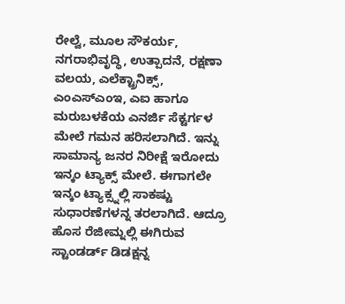ರೇಲ್ವೆ, ಮೂಲ ಸೌಕರ್ಯ, ನಗರಾಭಿವೃದ್ಧಿ, ಉತ್ಪಾದನೆ, ರಕ್ಷಣಾ ವಲಯ, ಎಲೆಕ್ಟ್ರಾನಿಕ್ಸ್, ಎಂಎಸ್ಎಂಇ, ಎಐ ಹಾಗೂ ಮರುಬಳಕೆಯ ಎನರ್ಜಿ ಸೆಕ್ಟರ್ಗಳ ಮೇಲೆ ಗಮನ ಹರಿಸಲಾಗಿದೆ. ಇನ್ನು ಸಾಮಾನ್ಯ ಜನರ ನಿರೀಕ್ಷೆ ಇರೋದು ಇನ್ಕಂ ಟ್ಯಾಕ್ಸ್ ಮೇಲೆ. ಈಗಾಗಲೇ ಇನ್ಕಂ ಟ್ಯಾಕ್ಸ್ನಲ್ಲಿ ಸಾಕಷ್ಟು ಸುಧಾರಣೆಗಳನ್ನ ತರಲಾಗಿದೆ. ಆದ್ರೂ ಹೊಸ ರೆಜೀಮ್ನಲ್ಲಿ ಈಗಿರುವ ಸ್ಟಾಂಡರ್ಡ್ ಡಿಡಕ್ಷನ್ನ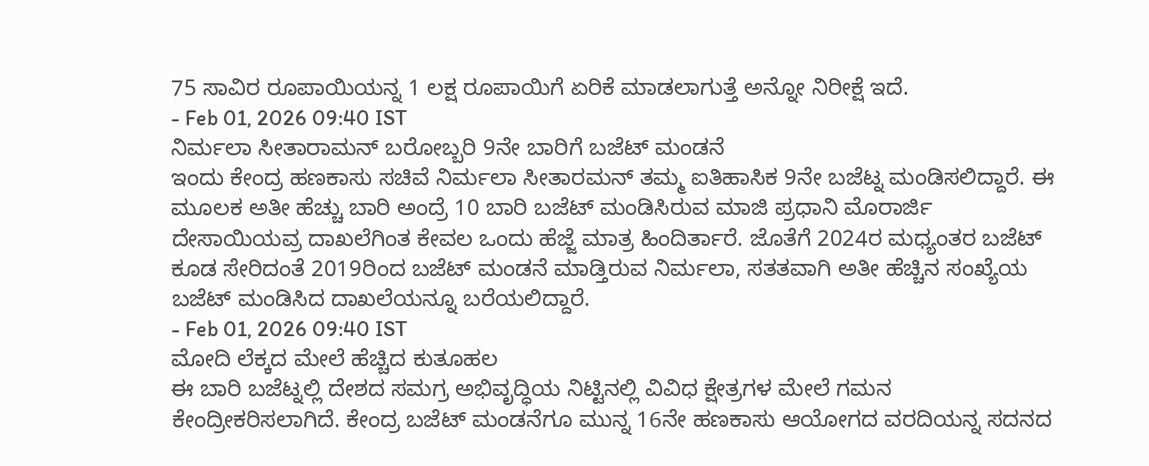75 ಸಾವಿರ ರೂಪಾಯಿಯನ್ನ 1 ಲಕ್ಷ ರೂಪಾಯಿಗೆ ಏರಿಕೆ ಮಾಡಲಾಗುತ್ತೆ ಅನ್ನೋ ನಿರೀಕ್ಷೆ ಇದೆ.
- Feb 01, 2026 09:40 IST
ನಿರ್ಮಲಾ ಸೀತಾರಾಮನ್ ಬರೋಬ್ಬರಿ 9ನೇ ಬಾರಿಗೆ ಬಜೆಟ್ ಮಂಡನೆ
ಇಂದು ಕೇಂದ್ರ ಹಣಕಾಸು ಸಚಿವೆ ನಿರ್ಮಲಾ ಸೀತಾರಮನ್ ತಮ್ಮ ಐತಿಹಾಸಿಕ 9ನೇ ಬಜೆಟ್ನ ಮಂಡಿಸಲಿದ್ದಾರೆ. ಈ ಮೂಲಕ ಅತೀ ಹೆಚ್ಚು ಬಾರಿ ಅಂದ್ರೆ 10 ಬಾರಿ ಬಜೆಟ್ ಮಂಡಿಸಿರುವ ಮಾಜಿ ಪ್ರಧಾನಿ ಮೊರಾರ್ಜಿ ದೇಸಾಯಿಯವ್ರ ದಾಖಲೆಗಿಂತ ಕೇವಲ ಒಂದು ಹೆಜ್ಜೆ ಮಾತ್ರ ಹಿಂದಿರ್ತಾರೆ. ಜೊತೆಗೆ 2024ರ ಮಧ್ಯಂತರ ಬಜೆಟ್ ಕೂಡ ಸೇರಿದಂತೆ 2019ರಿಂದ ಬಜೆಟ್ ಮಂಡನೆ ಮಾಡ್ತಿರುವ ನಿರ್ಮಲಾ, ಸತತವಾಗಿ ಅತೀ ಹೆಚ್ಚಿನ ಸಂಖ್ಯೆಯ ಬಜೆಟ್ ಮಂಡಿಸಿದ ದಾಖಲೆಯನ್ನೂ ಬರೆಯಲಿದ್ದಾರೆ.
- Feb 01, 2026 09:40 IST
ಮೋದಿ ಲೆಕ್ಕದ ಮೇಲೆ ಹೆಚ್ಚಿದ ಕುತೂಹಲ
ಈ ಬಾರಿ ಬಜೆಟ್ನಲ್ಲಿ ದೇಶದ ಸಮಗ್ರ ಅಭಿವೃದ್ಧಿಯ ನಿಟ್ಟಿನಲ್ಲಿ ವಿವಿಧ ಕ್ಷೇತ್ರಗಳ ಮೇಲೆ ಗಮನ ಕೇಂದ್ರೀಕರಿಸಲಾಗಿದೆ. ಕೇಂದ್ರ ಬಜೆಟ್ ಮಂಡನೆಗೂ ಮುನ್ನ 16ನೇ ಹಣಕಾಸು ಆಯೋಗದ ವರದಿಯನ್ನ ಸದನದ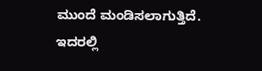ಮುಂದೆ ಮಂಡಿಸಲಾಗುತ್ತಿದೆ. ಇದರಲ್ಲಿ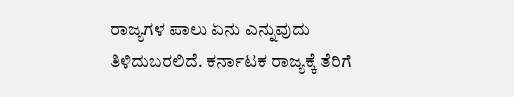ರಾಜ್ಯಗಳ ಪಾಲು ಏನು ಎನ್ನುವುದು ತಿಳಿದುಬರಲಿದೆ. ಕರ್ನಾಟಕ ರಾಜ್ಯಕ್ಕೆ ತೆರಿಗೆ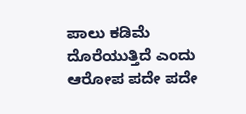ಪಾಲು ಕಡಿಮೆ ದೊರೆಯುತ್ತಿದೆ ಎಂದು ಆರೋಪ ಪದೇ ಪದೇ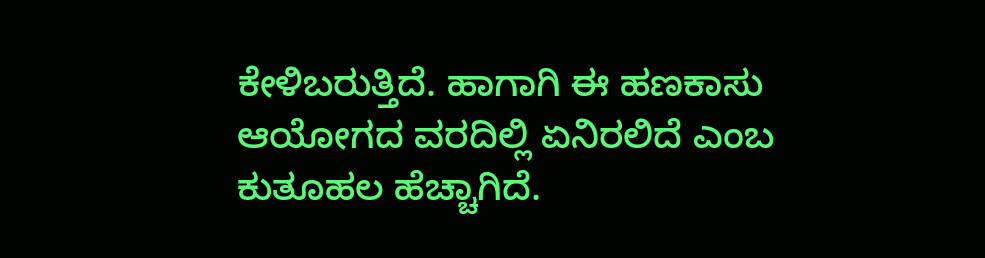ಕೇಳಿಬರುತ್ತಿದೆ. ಹಾಗಾಗಿ ಈ ಹಣಕಾಸು ಆಯೋಗದ ವರದಿಲ್ಲಿ ಏನಿರಲಿದೆ ಎಂಬ ಕುತೂಹಲ ಹೆಚ್ಚಾಗಿದೆ.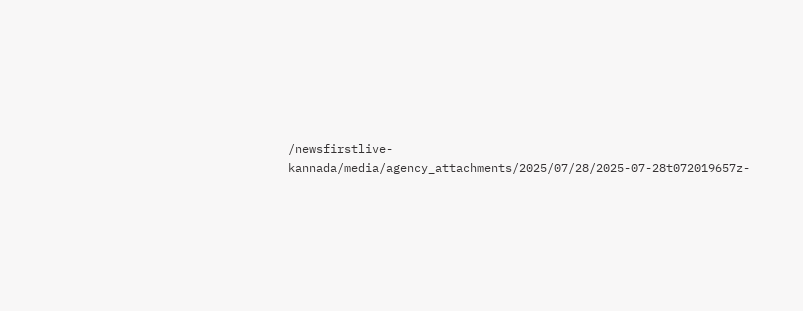/newsfirstlive-kannada/media/agency_attachments/2025/07/28/2025-07-28t072019657z-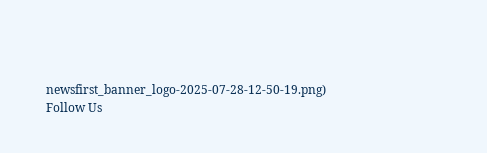newsfirst_banner_logo-2025-07-28-12-50-19.png)
Follow Us